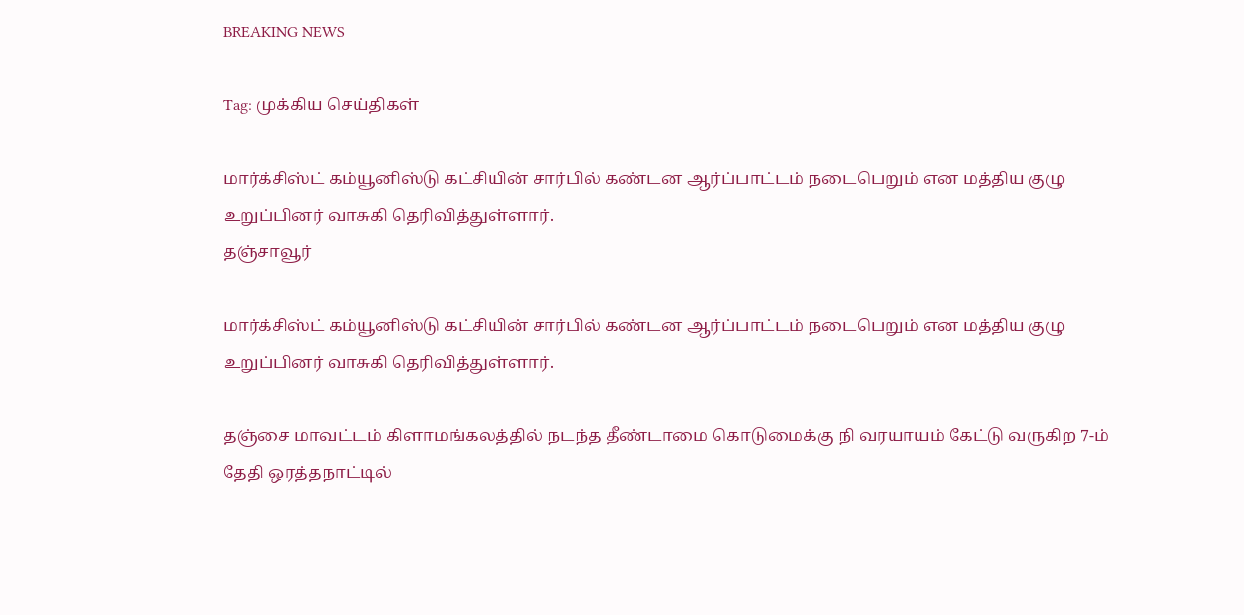BREAKING NEWS

Tag: முக்கிய செய்திகள்

மார்க்சிஸ்ட் கம்யூனிஸ்டு கட்சியின் சார்பில் கண்டன ஆர்ப்பாட்டம் நடைபெறும் என மத்திய குழு உறுப்பினர் வாசுகி தெரிவித்துள்ளார்.
தஞ்சாவூர்

மார்க்சிஸ்ட் கம்யூனிஸ்டு கட்சியின் சார்பில் கண்டன ஆர்ப்பாட்டம் நடைபெறும் என மத்திய குழு உறுப்பினர் வாசுகி தெரிவித்துள்ளார்.

தஞ்சை மாவட்டம் கிளாமங்கலத்தில் நடந்த தீண்டாமை கொடுமைக்கு நி வரயாயம் கேட்டு வருகிற 7-ம் தேதி ஒரத்தநாட்டில்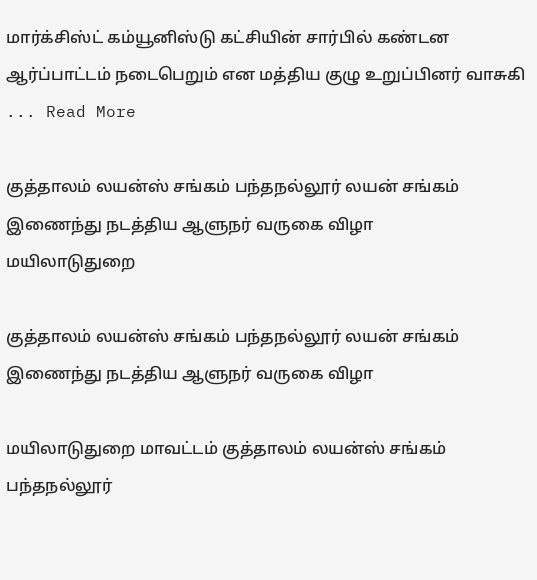மார்க்சிஸ்ட் கம்யூனிஸ்டு கட்சியின் சார்பில் கண்டன ஆர்ப்பாட்டம் நடைபெறும் என மத்திய குழு உறுப்பினர் வாசுகி ... Read More

குத்தாலம் லயன்ஸ் சங்கம் பந்தநல்லூர் லயன் சங்கம் இணைந்து நடத்திய ஆளுநர் வருகை விழா
மயிலாடுதுறை

குத்தாலம் லயன்ஸ் சங்கம் பந்தநல்லூர் லயன் சங்கம் இணைந்து நடத்திய ஆளுநர் வருகை விழா

மயிலாடுதுறை மாவட்டம் குத்தாலம் லயன்ஸ் சங்கம் பந்தநல்லூர்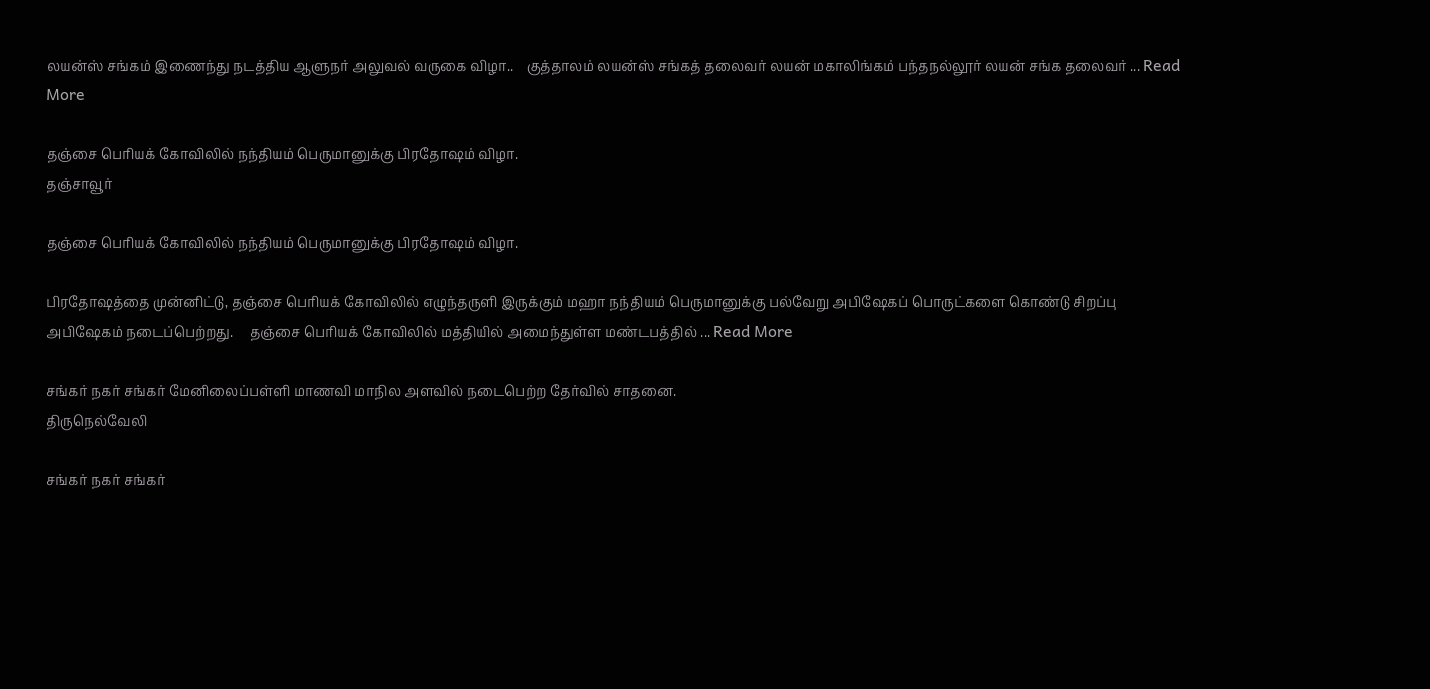லயன்ஸ் சங்கம் இணைந்து நடத்திய ஆளுநர் அலுவல் வருகை விழா..    குத்தாலம் லயன்ஸ் சங்கத் தலைவர் லயன் மகாலிங்கம் பந்தநல்லூர் லயன் சங்க தலைவர் ... Read More

தஞ்சை பெரியக் கோவிலில் நந்தியம் பெருமானுக்கு பிரதோஷம் விழா.
தஞ்சாவூர்

தஞ்சை பெரியக் கோவிலில் நந்தியம் பெருமானுக்கு பிரதோஷம் விழா.

பிரதோஷத்தை முன்னிட்டு, தஞ்சை பெரியக் கோவிலில் எழுந்தருளி இருக்கும் மஹா நந்தியம் பெருமானுக்கு பல்வேறு அபிஷேகப் பொருட்களை கொண்டு சிறப்பு அபிஷேகம் நடைப்பெற்றது.     தஞ்சை பெரியக் கோவிலில் மத்தியில் அமைந்துள்ள மண்டபத்தில் ... Read More

சங்கர் நகர் சங்கர் மேனிலைப்பள்ளி மாணவி மாநில அளவில் நடைபெற்ற தேர்வில் சாதனை.
திருநெல்வேலி

சங்கர் நகர் சங்கர்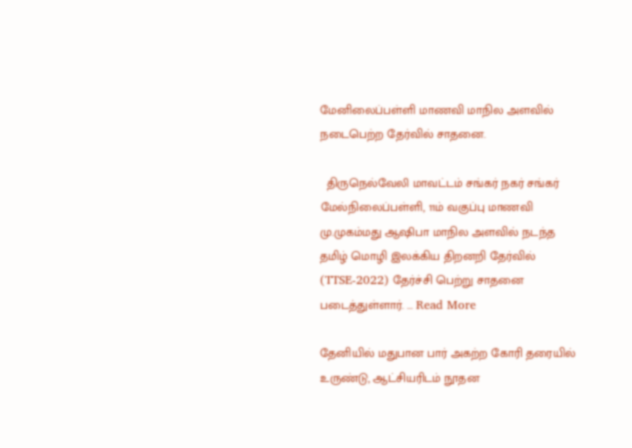மேனிலைப்பள்ளி மாணவி மாநில அளவில் நடைபெற்ற தேர்வில் சாதனை.

  திருநெல்வேலி மாவட்டம் சங்கர் நகர் சங்கர் மேல்நிலைப்பள்ளி, 11ம் வகுப்பு மாணவி மு.முகம்மது ஆஷிபா மாநில அளவில் நடந்த தமிழ் மொழி இலக்கிய திறனறி தேர்வில் (TTSE-2022) தேர்ச்சி பெற்று சாதனை படைத்துள்ளார். ... Read More

தேனியில் மதுபான பார் அகற்ற கோரி தரையில் உருண்டு, ஆட்சியரிடம் நூதன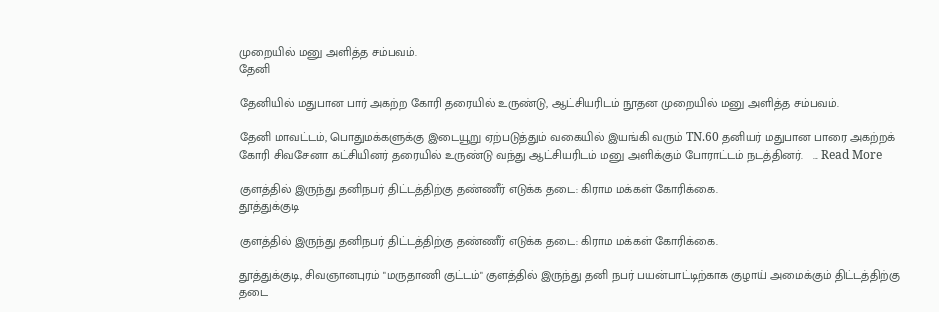முறையில் மனு அளித்த சம்பவம்.
தேனி

தேனியில் மதுபான பார் அகற்ற கோரி தரையில் உருண்டு, ஆட்சியரிடம் நூதன முறையில் மனு அளித்த சம்பவம்.

தேனி மாவட்டம், பொதுமக்களுக்கு இடையூறு ஏற்படுத்தும் வகையில் இயங்கி வரும் TN.60 தனியர் மதுபான பாரை அகற்றக் கோரி சிவசேனா கட்சியினர் தரையில் உருண்டு வந்து ஆட்சியரிடம் மனு அளிக்கும் போராட்டம் நடத்தினர்.   ... Read More

குளத்தில் இருந்து தனிநபர் திட்டத்திற்கு தண்ணீர் எடுக்க தடை: கிராம மக்கள் கோரிக்கை.
தூத்துக்குடி

குளத்தில் இருந்து தனிநபர் திட்டத்திற்கு தண்ணீர் எடுக்க தடை: கிராம மக்கள் கோரிக்கை.

தூத்துக்குடி, சிவஞானபுரம் "மருதாணி குட்டம்" குளத்தில் இருந்து தனி நபர் பயன்பாட்டிற்காக குழாய் அமைக்கும் திட்டத்திற்கு தடை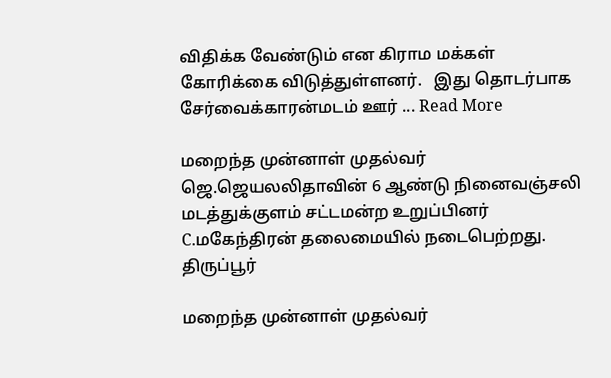விதிக்க வேண்டும் என கிராம மக்கள் கோரிக்கை விடுத்துள்ளனர்.   இது தொடர்பாக சேர்வைக்காரன்மடம் ஊர் ... Read More

மறைந்த முன்னாள் முதல்வர் ஜெ.ஜெயலலிதாவின் 6 ஆண்டு நினைவஞ்சலி மடத்துக்குளம் சட்டமன்ற உறுப்பினர் C.மகேந்திரன் தலைமையில் நடைபெற்றது.
திருப்பூர்

மறைந்த முன்னாள் முதல்வர்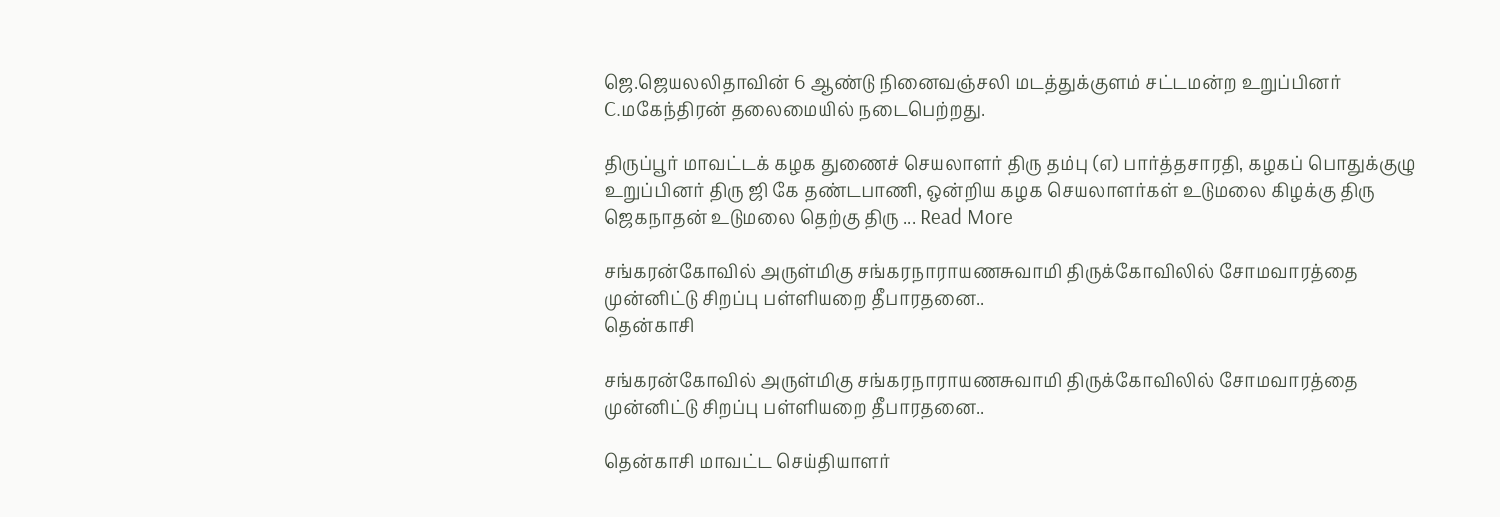ஜெ.ஜெயலலிதாவின் 6 ஆண்டு நினைவஞ்சலி மடத்துக்குளம் சட்டமன்ற உறுப்பினர் C.மகேந்திரன் தலைமையில் நடைபெற்றது.

திருப்பூர் மாவட்டக் கழக துணைச் செயலாளர் திரு தம்பு (எ) பார்த்தசாரதி, கழகப் பொதுக்குழு உறுப்பினர் திரு ஜி கே தண்டபாணி, ஒன்றிய கழக செயலாளர்கள் உடுமலை கிழக்கு திரு ஜெகநாதன் உடுமலை தெற்கு திரு ... Read More

சங்கரன்கோவில் அருள்மிகு சங்கரநாராயணசுவாமி திருக்கோவிலில் சோமவாரத்தை முன்னிட்டு சிறப்பு பள்ளியறை தீபாரதனை..
தென்காசி

சங்கரன்கோவில் அருள்மிகு சங்கரநாராயணசுவாமி திருக்கோவிலில் சோமவாரத்தை முன்னிட்டு சிறப்பு பள்ளியறை தீபாரதனை..

தென்காசி மாவட்ட செய்தியாளர்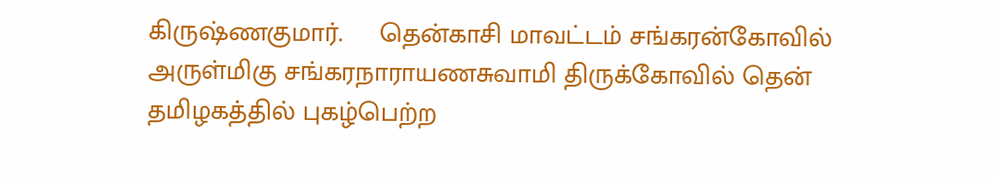கிருஷ்ணகுமார்.     தென்காசி மாவட்டம் சங்கரன்கோவில் அருள்மிகு சங்கரநாராயணசுவாமி திருக்கோவில் தென் தமிழகத்தில் புகழ்பெற்ற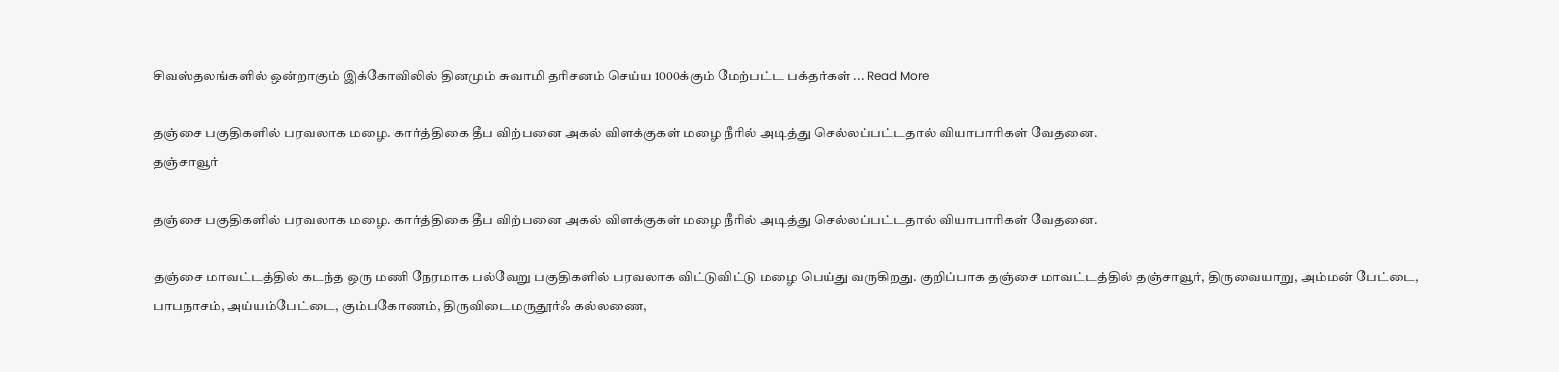சிவஸ்தலங்களில் ஒன்றாகும் இக்கோவிலில் தினமும் சுவாமி தரிசனம் செய்ய 1000க்கும் மேற்பட்ட பக்தர்கள் ... Read More

தஞ்சை பகுதிகளில் பரவலாக மழை. கார்த்திகை தீப விற்பனை அகல் விளக்குகள் மழை நீரில் அடித்து செல்லப்பட்டதால் வியாபாரிகள் வேதனை.
தஞ்சாவூர்

தஞ்சை பகுதிகளில் பரவலாக மழை. கார்த்திகை தீப விற்பனை அகல் விளக்குகள் மழை நீரில் அடித்து செல்லப்பட்டதால் வியாபாரிகள் வேதனை.

தஞ்சை மாவட்டத்தில் கடந்த ஒரு மணி நேரமாக பல்வேறு பகுதிகளில் பரவலாக விட்டுவிட்டு மழை பெய்து வருகிறது. குறிப்பாக தஞ்சை மாவட்டத்தில் தஞ்சாவூர், திருவையாறு, அம்மன் பேட்டை, பாபநாசம், அய்யம்பேட்டை, கும்பகோணம், திருவிடைமருதூர்ஃ கல்லணை,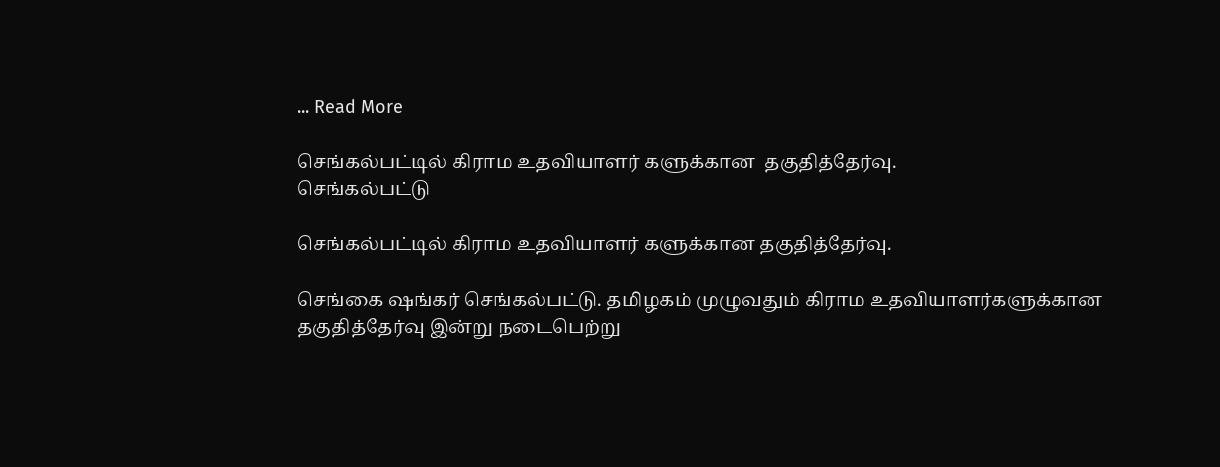... Read More

செங்கல்பட்டில் கிராம உதவியாளர் களுக்கான  தகுதித்தேர்வு.
செங்கல்பட்டு

செங்கல்பட்டில் கிராம உதவியாளர் களுக்கான தகுதித்தேர்வு.

செங்கை ஷங்கர் செங்கல்பட்டு. தமிழகம் முழுவதும் கிராம உதவியாளர்களுக்கான தகுதித்தேர்வு இன்று நடைபெற்று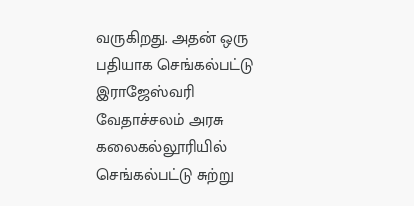வருகிறது. அதன் ஒரு பதியாக செங்கல்பட்டு இராஜேஸ்வரி வேதாச்சலம் அரசு கலைகல்லூரியில் செங்கல்பட்டு சுற்று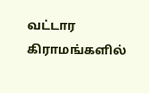வட்டார கிராமங்களில்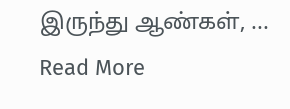இருந்து ஆண்கள், ... Read More